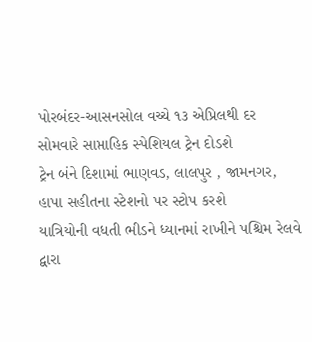પોરબંદર-આસનસોલ વચ્ચે ૧૩ એપ્રિલથી દર સોમવારે સાપ્તાહિક સ્પેશિયલ ટ્રેન દોડશે
ટ્રેન બંને દિશામાં ભાણવડ, લાલપુર , જામનગર, હાપા સહીતના સ્ટેશનો પર સ્ટોપ કરશે
યાત્રિયોની વધતી ભીડને ધ્યાનમાં રાખીને પશ્ચિમ રેલવે દ્વારા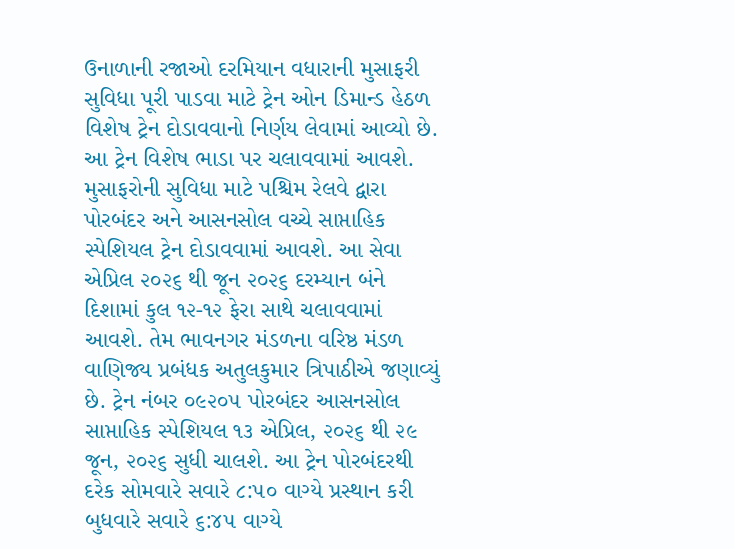ઉનાળાની રજાઓ દરમિયાન વધારાની મુસાફરી સુવિધા પૂરી પાડવા માટે ટ્રેન ઓન ડિમાન્ડ હેઠળ વિશેષ ટ્રેન દોડાવવાનો નિર્ણય લેવામાં આવ્યો છે. આ ટ્રેન વિશેષ ભાડા પર ચલાવવામાં આવશે.
મુસાફરોની સુવિધા માટે પશ્ચિમ રેલવે દ્વારા પોરબંદર અને આસનસોલ વચ્ચે સાપ્તાહિક સ્પેશિયલ ટ્રેન દોડાવવામાં આવશે. આ સેવા એપ્રિલ ૨૦૨૬ થી જૂન ૨૦૨૬ દરમ્યાન બંને દિશામાં કુલ ૧૨-૧૨ ફેરા સાથે ચલાવવામાં આવશે. તેમ ભાવનગર મંડળના વરિષ્ઠ મંડળ વાણિજ્ય પ્રબંધક અતુલકુમાર ત્રિપાઠીએ જણાવ્યું છે. ટ્રેન નંબર ૦૯૨૦૫ પોરબંદર આસનસોલ સાપ્તાહિક સ્પેશિયલ ૧૩ એપ્રિલ, ૨૦૨૬ થી ૨૯ જૂન, ૨૦૨૬ સુધી ચાલશે. આ ટ્રેન પોરબંદરથી દરેક સોમવારે સવારે ૮:૫૦ વાગ્યે પ્રસ્થાન કરી બુધવારે સવારે ૬:૪૫ વાગ્યે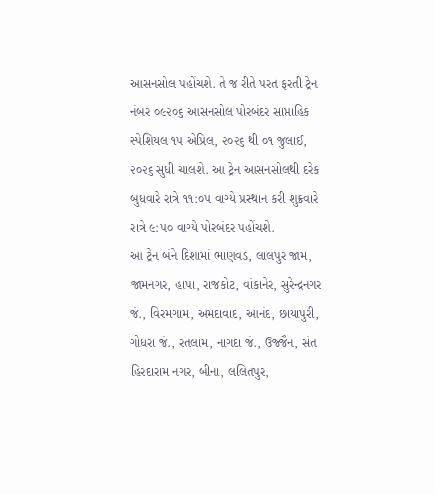આસનસોલ પહોંચશે. તે જ રીતે પરત ફરતી ટ્રેન નંબર ૦૯૨૦૬ આસનસોલ પોરબંદર સાપ્તાહિક સ્પેશિયલ ૧૫ એપ્રિલ, ૨૦૨૬ થી ૦૧ જુલાઈ, ૨૦૨૬ સુધી ચાલશે. આ ટ્રેન આસનસોલથી દરેક બુધવારે રાત્રે ૧૧:૦૫ વાગ્યે પ્રસ્થાન કરી શુક્રવારે રાત્રે ૯:૫૦ વાગ્યે પોરબંદર પહોંચશે.
આ ટ્રેન બંને દિશામાં ભાણવડ, લાલપુર જામ, જામનગર, હાપા, રાજકોટ, વાંકાનેર, સુરેન્દ્રનગર જં., વિરમગામ, અમદાવાદ, આનંદ, છાયાપુરી, ગોધરા જં., રતલામ, નાગદા જં., ઉજ્જૈન, સંત હિરદારામ નગર, બીના, લલિતપુર,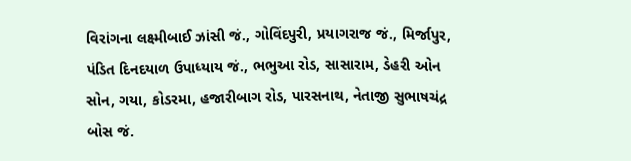વિરાંગના લક્ષ્મીબાઈ ઝાંસી જં., ગોવિંદપુરી, પ્રયાગરાજ જં., મિર્જાપુર, પંડિત દિનદયાળ ઉપાધ્યાય જં., ભભુઆ રોડ, સાસારામ, ડેહરી ઓન સોન, ગયા, કોડરમા, હજારીબાગ રોડ, પારસનાથ, નેતાજી સુભાષચંદ્ર બોસ જં.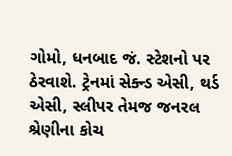ગોમો, ધનબાદ જં. સ્ટેશનો પર ઠેરવાશે. ટ્રેનમાં સેક્ન્ડ એસી, થર્ડ એસી, સ્લીપર તેમજ જનરલ શ્રેણીના કોચ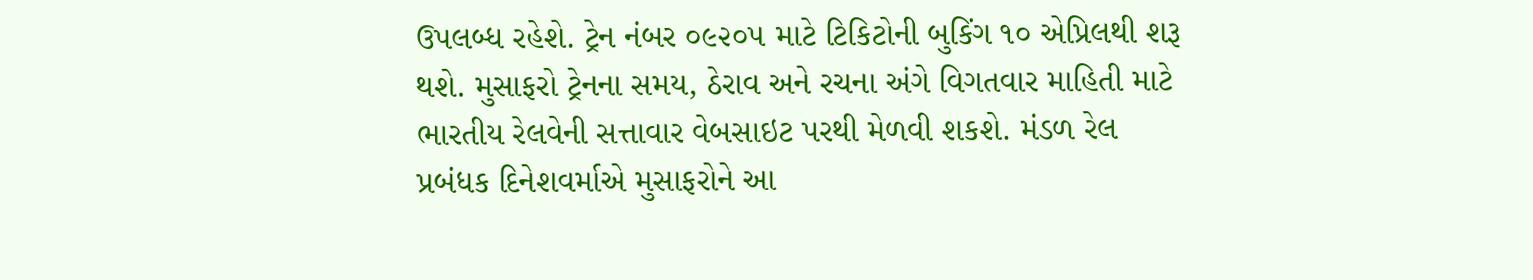ઉપલબ્ધ રહેશે. ટ્રેન નંબર ૦૯૨૦૫ માટે ટિકિટોની બુકિંગ ૧૦ એપ્રિલથી શરૂ થશે. મુસાફરો ટ્રેનના સમય, ઠેરાવ અને રચના અંગે વિગતવાર માહિતી માટે ભારતીય રેલવેની સત્તાવાર વેબસાઇટ પરથી મેળવી શકશે. મંડળ રેલ પ્રબંધક દિનેશવર્માએ મુસાફરોને આ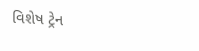વિશેષ ટ્રેન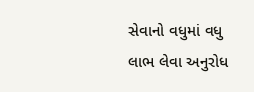સેવાનો વધુમાં વધુ લાભ લેવા અનુરોધ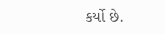કર્યો છે.